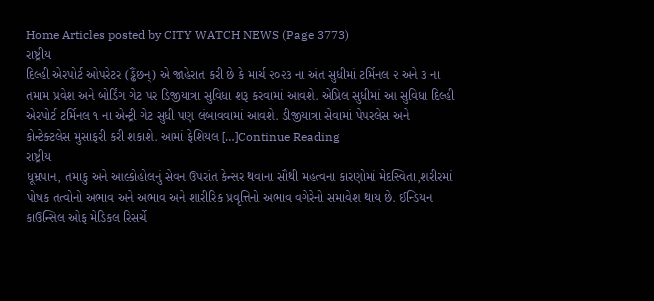Home Articles posted by CITY WATCH NEWS (Page 3773)
રાષ્ટ્રીય
દિલ્હી એરપોર્ટ ઓપરેટર (ડ્ઢૈંછન્) એ જાહેરાત કરી છે કે માર્ચ ૨૦૨૩ ના અંત સુધીમાં ટર્મિનલ ૨ અને ૩ ના તમામ પ્રવેશ અને બોર્ડિંગ ગેટ પર ડિજીયાત્રા સુવિધા શરૂ કરવામાં આવશે. એપ્રિલ સુધીમાં આ સુવિધા દિલ્હી એરપોર્ટ ટર્મિનલ ૧ ના એન્ટ્રી ગેટ સુધી પણ લંબાવવામાં આવશે. ડીજીયાત્રા સેવામાં પેપરલેસ અને કોન્ટેક્ટલેસ મુસાફરી કરી શકાશે. આમાં ફેશિયલ […]Continue Reading
રાષ્ટ્રીય
ધૂમ્રપાન, તમાકુ અને આલ્કોહોલનું સેવન ઉપરાંત કેન્સર થવાના સૌથી મહત્વના કારણોમાં મેદસ્વિતા,શરીરમાં પોષક તત્વોનો અભાવ અને અભાવ અને શારીરિક પ્રવૃત્તિનો અભાવ વગેરેનો સમાવેશ થાય છે. ઈન્ડિયન કાઉન્સિલ ઓફ મેડિકલ રિસર્ચે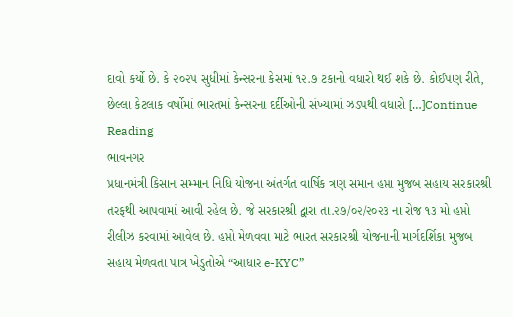દાવો કર્યો છે. કે ૨૦૨૫ સુધીમાં કેન્સરના કેસમાં ૧૨.૭ ટકાનો વધારો થઈ શકે છે. કોઈપણ રીતે, છેલ્લા કેટલાક વર્ષોમાં ભારતમાં કેન્સરના દર્દીઓની સંખ્યામાં ઝડપથી વધારો […]Continue Reading
ભાવનગર
પ્રધાનમંત્રી કિસાન સમ્માન નિધિ યોજના અંતર્ગત વાર્ષિક ત્રણ સમાન હપ્તા મુજબ સહાય સરકારશ્રી તરફથી આપવામાં આવી રહેલ છે. જે સરકારશ્રી દ્વારા તા.૨૭/૦૨/૨૦૨૩ ના રોજ ૧૩ મો હપ્તો રીલીઝ કરવામાં આવેલ છે. હપ્તો મેળવવા માટે ભારત સરકારશ્રી યોજનાની માર્ગદર્શિકા મુજબ સહાય મેળવતા પાત્ર ખેડુતોએ “આધાર e-KYC”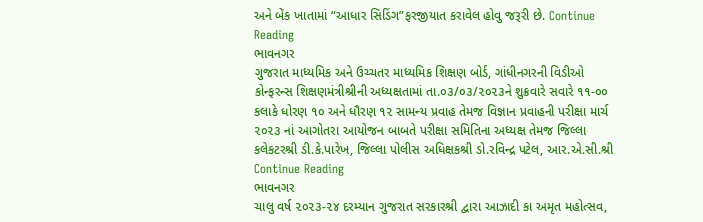અને બેંક ખાતામાં “આધાર સિડિંગ”ફરજીયાત કરાવેલ હોવુ જરૂરી છે. Continue Reading
ભાવનગર
ગુજરાત માધ્યમિક અને ઉચ્ચતર માધ્યમિક શિક્ષણ બોર્ડ, ગાંધીનગરની વિડીઓ કોન્ફરન્સ શિક્ષણમંત્રીશ્રીની અધ્યક્ષતામાં તા.૦૩/૦૩/૨૦૨૩ને શુક્રવારે સવારે ૧૧-૦૦ કલાકે ધોરણ ૧૦ અને ધૌરણ ૧૨ સામન્ય પ્રવાહ તેમજ વિજ્ઞાન પ્રવાહની પરીક્ષા માર્ચ ૨૦૨૩ નાં આગોતરા આયોજન બાબતે પરીક્ષા સમિતિના અધ્યક્ષ તેમજ જિલ્લા કલેકટરશ્રી ડી.કે.પારેખ, જિલ્લા પોલીસ અધિક્ષકશ્રી ડો.રવિન્દ્ર પટેલ, આર.એ.સી.શ્રી Continue Reading
ભાવનગર
ચાલુ વર્ષ ૨૦૨૩-૨૪ દરમ્યાન ગુજરાત સરકારશ્રી દ્વારા આઝાદી કા અમૃત મહોત્સવ,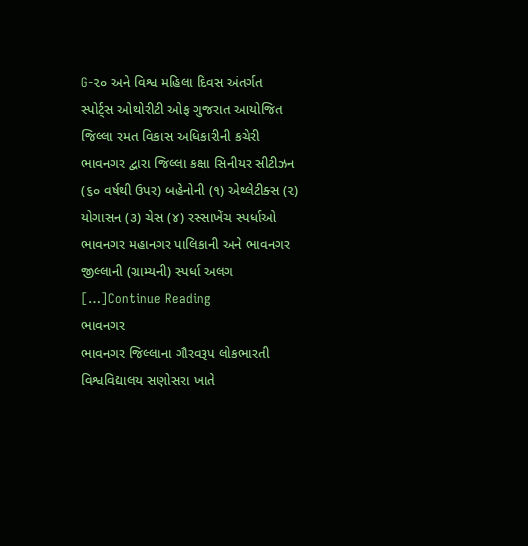G-૨૦ અને વિશ્વ મહિલા દિવસ અંતર્ગત સ્પોર્ટ્સ ઓથોરીટી ઓફ ગુજરાત આયોજિત જિલ્લા રમત વિકાસ અધિકારીની કચેરી ભાવનગર દ્વારા જિલ્લા કક્ષા સિનીયર સીટીઝન (૬૦ વર્ષથી ઉપર) બહેનોની (૧) એથ્લેટીક્સ (૨) યોગાસન (૩) ચેસ (૪) રસ્સાખેંચ સ્પર્ધાઓ ભાવનગર મહાનગર પાલિકાની અને ભાવનગર જીલ્લાની (ગ્રામ્યની) સ્પર્ધા અલગ […]Continue Reading
ભાવનગર
ભાવનગર જિલ્લાના ગૌરવરૂપ લોકભારતી વિશ્વવિદ્યાલય સણોસરા ખાતે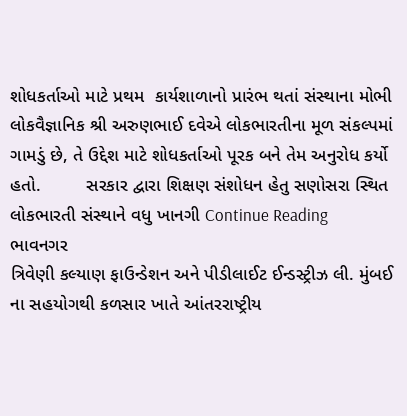શોધકર્તાઓ માટે પ્રથમ  કાર્યશાળાનો પ્રારંભ થતાં સંસ્થાના મોભી લોકવૈજ્ઞાનિક શ્રી અરુણભાઈ દવેએ લોકભારતીના મૂળ સંકલ્પમાં ગામડું છે, તે ઉદ્દેશ માટે શોધકર્તાઓ પૂરક બને તેમ અનુરોધ કર્યો હતો.         સરકાર દ્વારા શિક્ષણ સંશોધન હેતુ સણોસરા સ્થિત લોકભારતી સંસ્થાને વધુ ખાનગી Continue Reading
ભાવનગર
ત્રિવેણી કલ્યાણ ફાઉન્ડેશન અને પીડીલાઈટ ઈન્ડસ્ટ્રીઝ લી. મુંબઈ ના સહયોગથી કળસાર ખાતે આંતરરાષ્ટ્રીય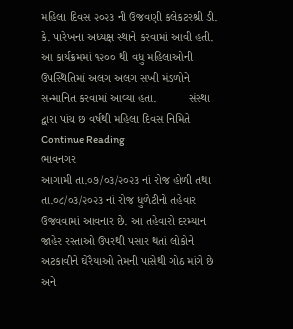મહિલા દિવસ ૨૦૨૩ ની ઉજવણી કલેકટરશ્રી ડી. કે. પારેખના અધ્યક્ષ સ્થાને કરવામાં આવી હતી. આ કાર્યક્રમમાં ૧૨૦૦ થી વધુ મહિલાઓની ઉપસ્થિતિમાં અલગ અલગ સખી મંડળોને સન્માનિત કરવામાં આવ્યા હતા.          સંસ્થા દ્વારા પાંચ છ વર્ષથી મહિલા દિવસ નિમિતે Continue Reading
ભાવનગર
આગામી તા.૦૭/૦૩/૨૦૨૩ નાં રોજ હોળી તથા તા.૦૮/૦૩/૨૦૨૩ નાં રોજ ધુળેટીનો તહેવાર ઉજવવામાં આવનાર છે. આ તહેવારો દરમ્યાન જાહેર રસ્તાઓ ઉપરથી પસાર થતાં લોકોને અટકાવીને ઘેરૈયાઓ તેમની પાસેથી ગોઠ માંગે છે અને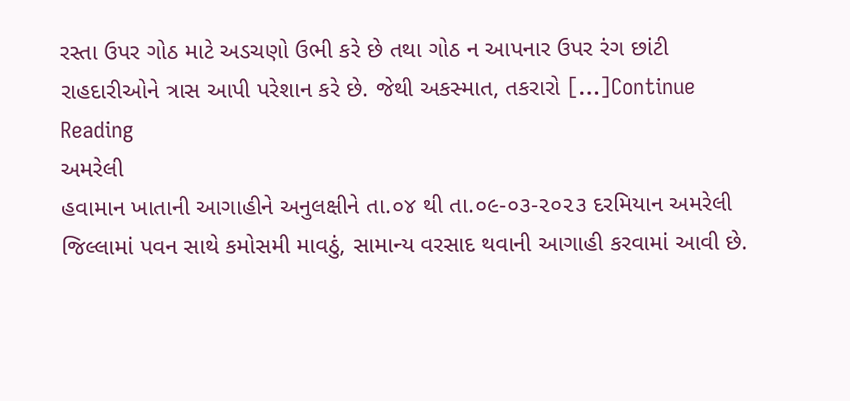રસ્તા ઉપર ગોઠ માટે અડચણો ઉભી કરે છે તથા ગોઠ ન આપનાર ઉપર રંગ છાંટી રાહદારીઓને ત્રાસ આપી પરેશાન કરે છે. જેથી અકસ્માત, તકરારો […]Continue Reading
અમરેલી
હવામાન ખાતાની આગાહીને અનુલક્ષીને તા.૦૪ થી તા.૦૯-૦૩-૨૦૨૩ દરમિયાન અમરેલી જિલ્લામાં પવન સાથે કમોસમી માવઠું, સામાન્ય વરસાદ થવાની આગાહી કરવામાં આવી છે.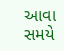આવા સમયે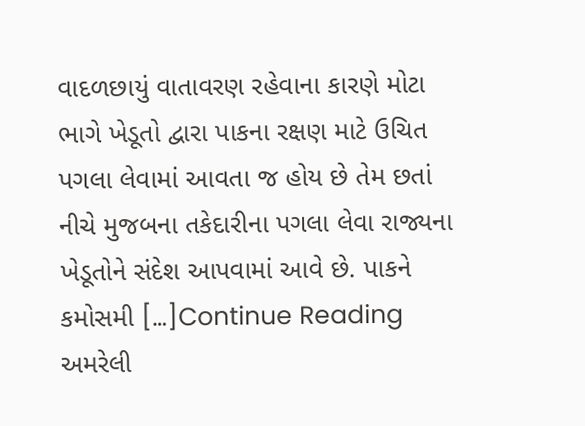વાદળછાયું વાતાવરણ રહેવાના કારણે મોટા ભાગે ખેડૂતો દ્વારા પાકના રક્ષણ માટે ઉચિત પગલા લેવામાં આવતા જ હોય છે તેમ છતાં નીચે મુજબના તકેદારીના પગલા લેવા રાજ્યના ખેડૂતોને સંદેશ આપવામાં આવે છે. પાકને કમોસમી […]Continue Reading
અમરેલી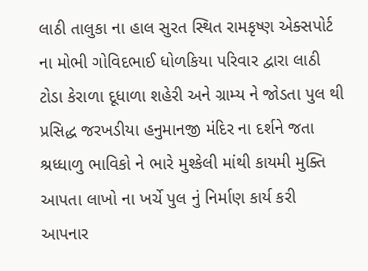લાઠી તાલુકા ના હાલ સુરત સ્થિત રામકૃષ્ણ એક્સપોર્ટ ના મોભી ગોવિદભાઈ ધોળકિયા પરિવાર દ્વારા લાઠી ટોડા કેરાળા દૂધાળા શહેરી અને ગ્રામ્ય ને જોડતા પુલ થી પ્રસિદ્ધ જરખડીયા હનુમાનજી મંદિર ના દર્શને જતા શ્રધ્ધાળુ ભાવિકો ને ભારે મુશ્કેલી માંથી કાયમી મુક્તિ આપતા લાખો ના ખર્ચે પુલ નું નિર્માણ કાર્ય કરી આપનાર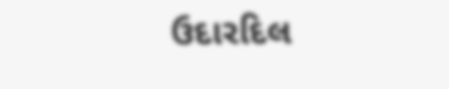ઉદારદિલ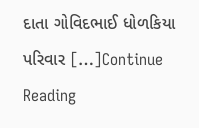દાતા ગોવિદભાઈ ધોળકિયા પરિવાર […]Continue Reading